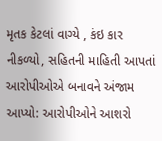મૃતક કેટલાં વાગ્યે , કંઇ કાર નીકળ્યો, સહિતની માહિતી આપતાં આરોપીઓએ બનાવને અંજામ આપ્યો: આરોપીઓને આશરો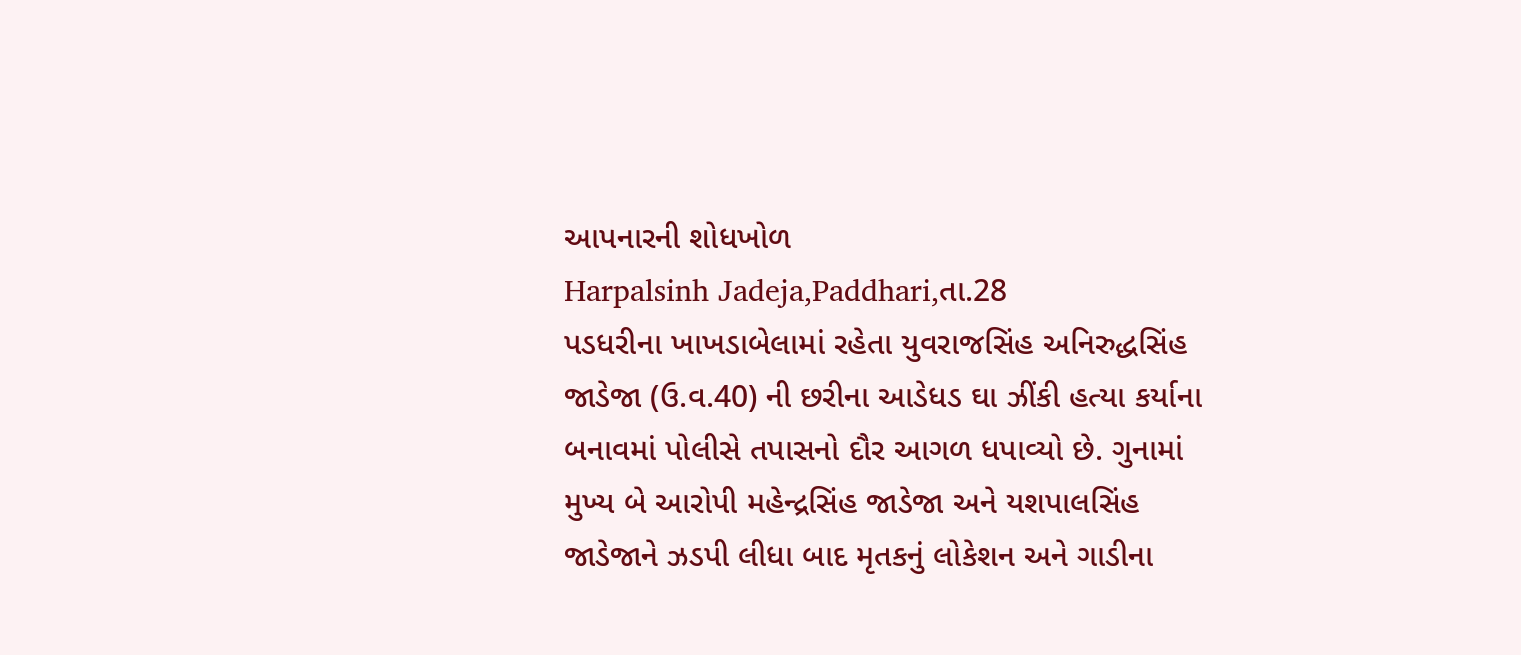આપનારની શોધખોળ
Harpalsinh Jadeja,Paddhari,તા.28
પડધરીના ખાખડાબેલામાં રહેતા યુવરાજસિંહ અનિરુદ્ધસિંહ જાડેજા (ઉ.વ.40) ની છરીના આડેધડ ઘા ઝીંકી હત્યા કર્યાના બનાવમાં પોલીસે તપાસનો દૌર આગળ ધપાવ્યો છે. ગુનામાં મુખ્ય બે આરોપી મહેન્દ્રસિંહ જાડેજા અને યશપાલસિંહ જાડેજાને ઝડપી લીધા બાદ મૃતકનું લોકેશન અને ગાડીના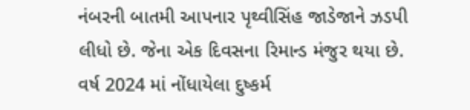નંબરની બાતમી આપનાર પૃથ્વીસિંહ જાડેજાને ઝડપી લીધો છે. જેના એક દિવસના રિમાન્ડ મંજુર થયા છે. વર્ષ 2024 માં નોંધાયેલા દુષ્કર્મ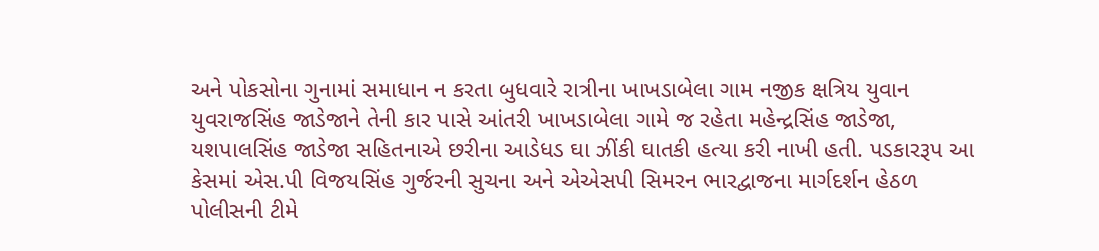અને પોકસોના ગુનામાં સમાધાન ન કરતા બુધવારે રાત્રીના ખાખડાબેલા ગામ નજીક ક્ષત્રિય યુવાન યુવરાજસિંહ જાડેજાને તેની કાર પાસે આંતરી ખાખડાબેલા ગામે જ રહેતા મહેન્દ્રસિંહ જાડેજા, યશપાલસિંહ જાડેજા સહિતનાએ છરીના આડેધડ ઘા ઝીંકી ઘાતકી હત્યા કરી નાખી હતી. પડકારરૂપ આ કેસમાં એસ.પી વિજયસિંહ ગુર્જરની સુચના અને એએસપી સિમરન ભારદ્વાજના માર્ગદર્શન હેઠળ પોલીસની ટીમે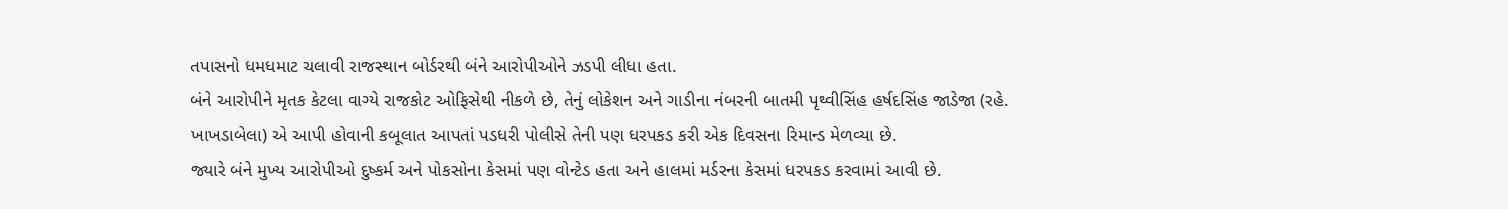તપાસનો ધમધમાટ ચલાવી રાજસ્થાન બોર્ડરથી બંને આરોપીઓને ઝડપી લીધા હતા.
બંને આરોપીને મૃતક કેટલા વાગ્યે રાજકોટ ઓફિસેથી નીકળે છે, તેનું લોકેશન અને ગાડીના નંબરની બાતમી પૃથ્વીસિંહ હર્ષદસિંહ જાડેજા (રહે. ખાખડાબેલા) એ આપી હોવાની કબૂલાત આપતાં પડધરી પોલીસે તેની પણ ધરપકડ કરી એક દિવસના રિમાન્ડ મેળવ્યા છે.
જ્યારે બંને મુખ્ય આરોપીઓ દુષ્કર્મ અને પોકસોના કેસમાં પણ વોન્ટેડ હતા અને હાલમાં મર્ડરના કેસમાં ધરપકડ કરવામાં આવી છે.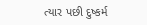ત્યાર પછી દુષ્કર્મ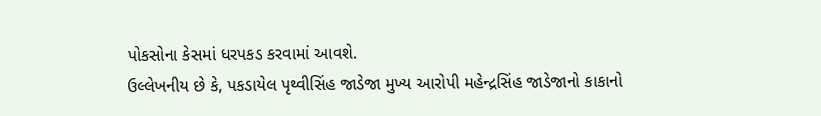પોકસોના કેસમાં ધરપકડ કરવામાં આવશે.
ઉલ્લેખનીય છે કે, પકડાયેલ પૃથ્વીસિંહ જાડેજા મુખ્ય આરોપી મહેન્દ્રસિંહ જાડેજાનો કાકાનો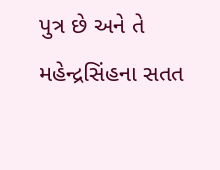પુત્ર છે અને તે મહેન્દ્રસિંહના સતત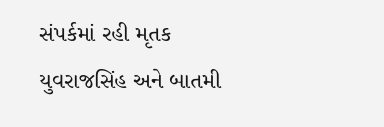સંપર્કમાં રહી મૃતક યુવરાજસિંહ અને બાતમી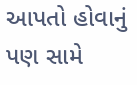આપતો હોવાનું પણ સામે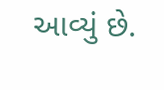આવ્યું છે.